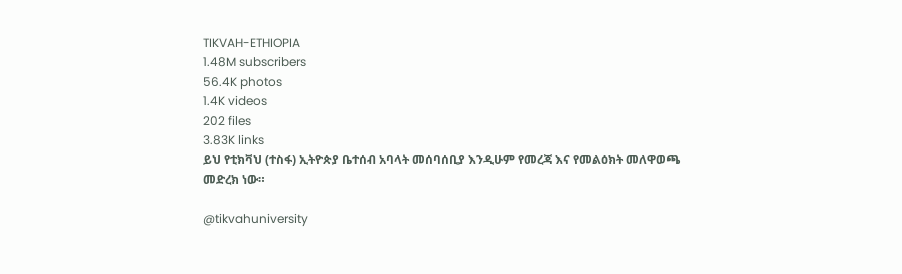TIKVAH-ETHIOPIA
1.48M subscribers
56.4K photos
1.4K videos
202 files
3.83K links
ይህ የቲክቫህ (ተስፋ) ኢትዮጵያ ቤተሰብ አባላት መሰባሰቢያ እንዲሁም የመረጃ እና የመልዕክት መለዋወጫ መድረክ ነው።

@tikvahuniversity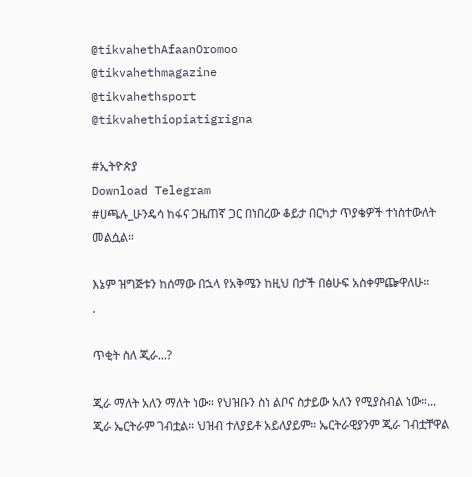@tikvahethAfaanOromoo
@tikvahethmagazine
@tikvahethsport
@tikvahethiopiatigrigna

#ኢትዮጵያ
Download Telegram
#ሀጫሉ_ሁንዴሳ ከፋና ጋዜጠኛ ጋር በነበረው ቆይታ በርካታ ጥያቄዎች ተነስተውለት መልሷል።

እኔም ዝግጅቱን ከሰማው በኋላ የአቅሜን ከዚህ በታች በፅሁፍ አስቀምጬዋለሁ።
.

ጥቂት ስለ ጂራ...?

ጂራ ማለት አለን ማለት ነው። የህዝቡን ስነ ልቦና ስታይው አለን የሚያስብል ነው።... ጂራ ኤርትራም ገብቷል። ህዝብ ተለያይቶ አይለያይም። ኤርትራዊያንም ጂራ ገብቷቸዋል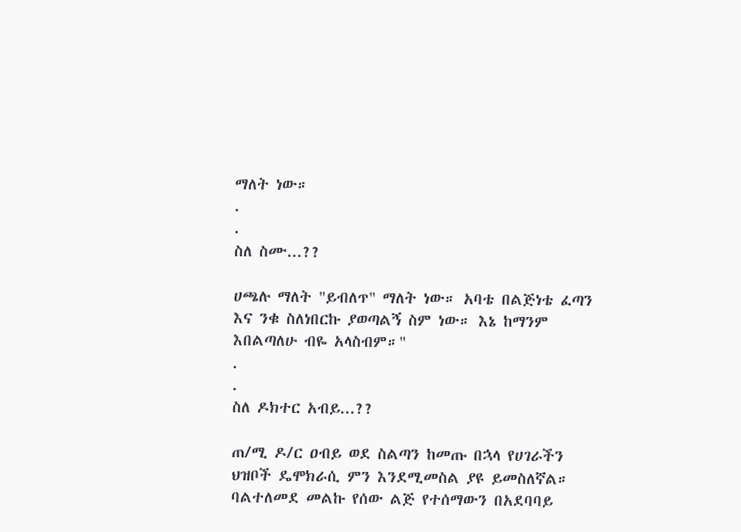ማለት ነው።
.
.
ስለ ስሙ...??

ሀጫሉ ማለት "ይብለጥ" ማለት ነው። አባቴ በልጅነቴ ፈጣን እና ንቁ ስለነበርኩ ያወጣልኝ ስም ነው። እኔ ከማንም እበልጣለሁ ብዬ አላስብም።"
.
.
ስለ ዶክተር አብይ...??

ጠ/ሚ ዶ/ር ዐብይ ወደ ስልጣን ከመጡ በኋላ የሀገራችን ህዝቦች ዴሞክራሲ ምን እንደሚመስል ያዩ ይመስለኛል። ባልተለመደ መልኩ የሰው ልጅ የተሰማውን በአደባባይ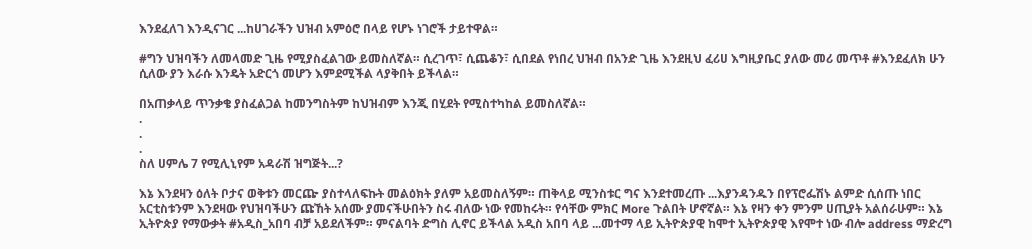እንደፈለገ እንዲናገር ...ከሀገራችን ህዝብ አምዕሮ በላይ የሆኑ ነገሮች ታይተዋል።

#ግን ህዝባችን ለመላመድ ጊዜ የሚያስፈልገው ይመስለኛል። ሲረገጥ፣ ሲጨቆን፣ ሲበደል የነበረ ህዝብ በአንድ ጊዜ እንደዚህ ፈሪሀ እግዚያቤር ያለው መሪ መጥቶ #እንደፈለክ ሁን ሲለው ያን እራሱ እንዴት አድርጎ መሆን እምደሚችል ላያቅበት ይችላል።

በአጠቃላይ ጥንቃቄ ያስፈልጋል ከመንግስትም ከህዝብም እንጂ በሂደት የሚስተካከል ይመስለኛል።
.
.
.
ስለ ሀምሌ 7 የሚሊኒየም አዳራሽ ዝግጅት...?

እኔ እንደዛን ዕለት ቦታና ወቅቱን መርጬ ያስተላለፍኩት መልዕክት ያለም አይመስለኝም። ጠቅላይ ሚንስቱር ግና እንደተመረጡ ...እያንዳንዱን በየፕሮፌሽኑ ልምድ ሲሰጡ ነበር አርቲስቱንም እንደዛው የህዝባችሁን ጩኸት አሰሙ ያመናችሁበትን ስሩ ብለው ነው የመከሩት። የሳቸው ምክር More ጉልበት ሆኖኛል። እኔ የዛን ቀን ምንም ሀጢያት አልሰራሁም። እኔ ኢትዮጵያ የማውቃት #አዲስ_አበባ ብቻ አይደለችም። ምናልባት ድግስ ሊኖር ይችላል አዲስ አበባ ላይ ...መተማ ላይ ኢትዮጵያዊ ከሞተ ኢትዮጵያዊ እየሞተ ነው ብሎ address ማድረግ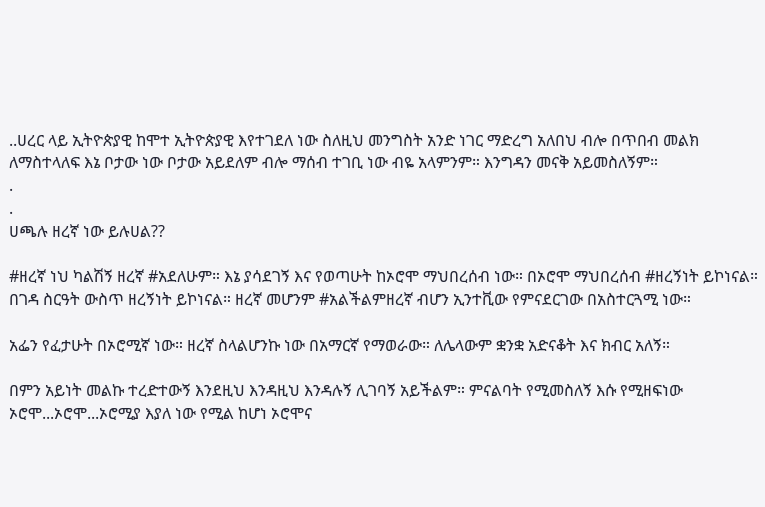..ሀረር ላይ ኢትዮጵያዊ ከሞተ ኢትዮጵያዊ እየተገደለ ነው ስለዚህ መንግስት አንድ ነገር ማድረግ አለበህ ብሎ በጥበብ መልክ ለማስተላለፍ እኔ ቦታው ነው ቦታው አይደለም ብሎ ማሰብ ተገቢ ነው ብዬ አላምንም። እንግዳን መናቅ አይመስለኝም።
.
.
ሀጫሉ ዘረኛ ነው ይሉሀል??

#ዘረኛ ነህ ካልሽኝ ዘረኛ #አደለሁም። እኔ ያሳደገኝ እና የወጣሁት ከኦሮሞ ማህበረሰብ ነው። በኦሮሞ ማህበረሰብ #ዘረኝነት ይኮነናል። በገዳ ስርዓት ውስጥ ዘረኝነት ይኮነናል። ዘረኛ መሆንም #አልችልምዘረኛ ብሆን ኢንተቪው የምናደርገው በአስተርጓሚ ነው።

አፌን የፈታሁት በኦሮሚኛ ነው። ዘረኛ ስላልሆንኩ ነው በአማርኛ የማወራው። ለሌላውም ቋንቋ አድናቆት እና ክብር አለኝ።

በምን አይነት መልኩ ተረድተውኝ እንደዚህ እንዳዚህ እንዳሉኝ ሊገባኝ አይችልም። ምናልባት የሚመስለኝ እሱ የሚዘፍነው ኦሮሞ...ኦሮሞ...ኦሮሚያ እያለ ነው የሚል ከሆነ ኦሮሞና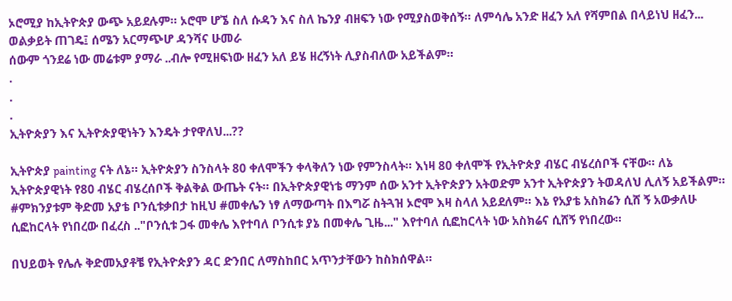ኦሮሚያ ከኢትዮጵያ ውጭ አይደሉም። ኦሮሞ ሆኜ ስለ ሱዳን እና ስለ ኬንያ ብዘፍን ነው የሚያስወቅሰኝ። ለምሳሌ አንድ ዘፈን አለ የሻምበል በላይነህ ዘፈን...
ወልቃይት ጠገዴ፤ ሰሜን አርማጭሆ ዳንሻና ሁመራ
ሰውም ጎንደሬ ነው መሬቱም ያማራ ..ብሎ የሚዘፍነው ዘፈን አለ ይሄ ዘረኝነት ሊያስብለው አይችልም።
.
.
.
ኢትዮጵያን እና ኢትዮጵያዊነትን እንዴት ታየዋለህ...??

ኢትዮጵያ painting ናት ለኔ። ኢትዮጵያን ስንስላት 80 ቀለሞችን ቀላቅለን ነው የምንስላት። እነዛ 80 ቀለሞች የኢትዮጵያ ብሄር ብሄረሰቦች ናቸው። ለኔ ኢትዮጵያዊነት የ80 ብሄር ብሄረሰቦች ቅልቅል ውጤት ናት። በኢትዮጵያዊነቴ ማንም ሰው አንተ ኢትዮጵያን አትወድም አንተ ኢትዮጵያን ትወዳለህ ሊለኝ አይችልም። #ምክንያቱም ቅድመ አያቴ ቦንሲቱቃበታ ከዚህ #መቀሌን ነፃ ለማውጣት በእግሯ ስትጓዝ ኦሮሞ እዛ ስላለ አይደለም። እኔ የአያቴ አስክሬን ሲሸ ኝ አውቃለሁ ሲፎከርላት የነበረው በፈረስ .."ቦንሲቱ ጋፋ መቀሌ እየተባለ ቦንሲቱ ያኔ በመቀሌ ጊዜ..." እየተባለ ሲፎከርላት ነው አስክሬና ሲሸኝ የነበረው።

በህይወት የሌሉ ቅድመአያቶቼ የኢትዮጵያን ዳር ድንበር ለማስከበር አጥንታቸውን ከስክሰዋል።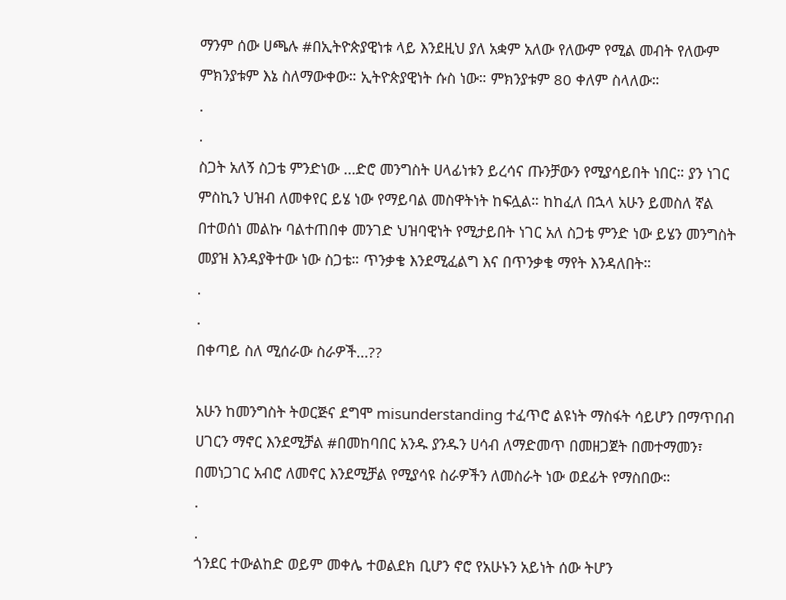ማንም ሰው ሀጫሉ #በኢትዮጵያዊነቱ ላይ እንደዚህ ያለ አቋም አለው የለውም የሚል መብት የለውም ምክንያቱም እኔ ስለማውቀው። ኢትዮጵያዊነት ሱስ ነው። ምክንያቱም 80 ቀለም ስላለው።
.
.
ስጋት አለኝ ስጋቴ ምንድነው ...ድሮ መንግስት ሀላፊነቱን ይረሳና ጡንቻውን የሚያሳይበት ነበር። ያን ነገር ምስኪን ህዝብ ለመቀየር ይሄ ነው የማይባል መስዋትነት ከፍሏል። ከከፈለ በኋላ አሁን ይመስለ ኛል በተወሰነ መልኩ ባልተጠበቀ መንገድ ህዝባዊነት የሚታይበት ነገር አለ ስጋቴ ምንድ ነው ይሄን መንግስት መያዝ እንዳያቅተው ነው ስጋቴ። ጥንቃቄ እንደሚፈልግ እና በጥንቃቄ ማየት እንዳለበት።
.
.
በቀጣይ ስለ ሚሰራው ስራዎች...??

አሁን ከመንግስት ትወርጅና ደግሞ misunderstanding ተፈጥሮ ልዩነት ማስፋት ሳይሆን በማጥበብ ሀገርን ማኖር እንደሚቻል #በመከባበር አንዱ ያንዱን ሀሳብ ለማድመጥ በመዘጋጀት በመተማመን፣ በመነጋገር አብሮ ለመኖር እንደሚቻል የሚያሳዩ ስራዎችን ለመስራት ነው ወደፊት የማስበው።
.
.
ጎንደር ተውልከድ ወይም መቀሌ ተወልደክ ቢሆን ኖሮ የአሁኑን አይነት ሰው ትሆን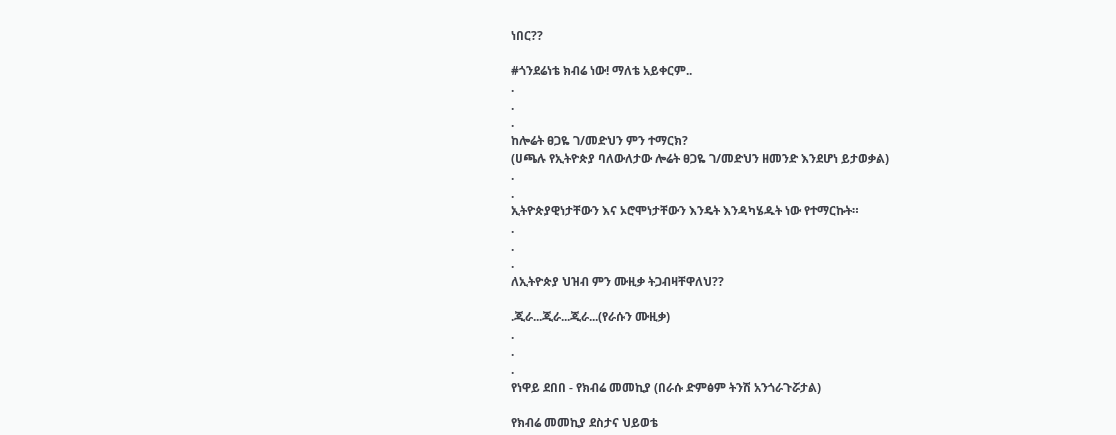ነበር??

#ጎንደሬነቴ ክብሬ ነው! ማለቴ አይቀርም..
.
.
.
ከሎሬት ፀጋዬ ገ/መድህን ምን ተማርክ?
(ሀጫሉ የኢትዮጵያ ባለውለታው ሎሬት ፀጋዬ ገ/መድህን ዘመንድ እንደሆነ ይታወቃል)
.
.
ኢትዮጵያዊነታቸውን እና ኦሮሞነታቸውን እንዴት እንዳካሄዱት ነው የተማርኩት።
.
.
.
ለኢትዮጵያ ህዝብ ምን ሙዚቃ ትጋብዛቸዋለህ??

.ጂራ...ጂራ...ጂራ...(የራሱን ሙዚቃ)
.
.
.
የነዋይ ደበበ - የክብሬ መመኪያ (በራሱ ድምፅም ትንሽ አንጎራጉሯታል)

የክብሬ መመኪያ ደስታና ህይወቴ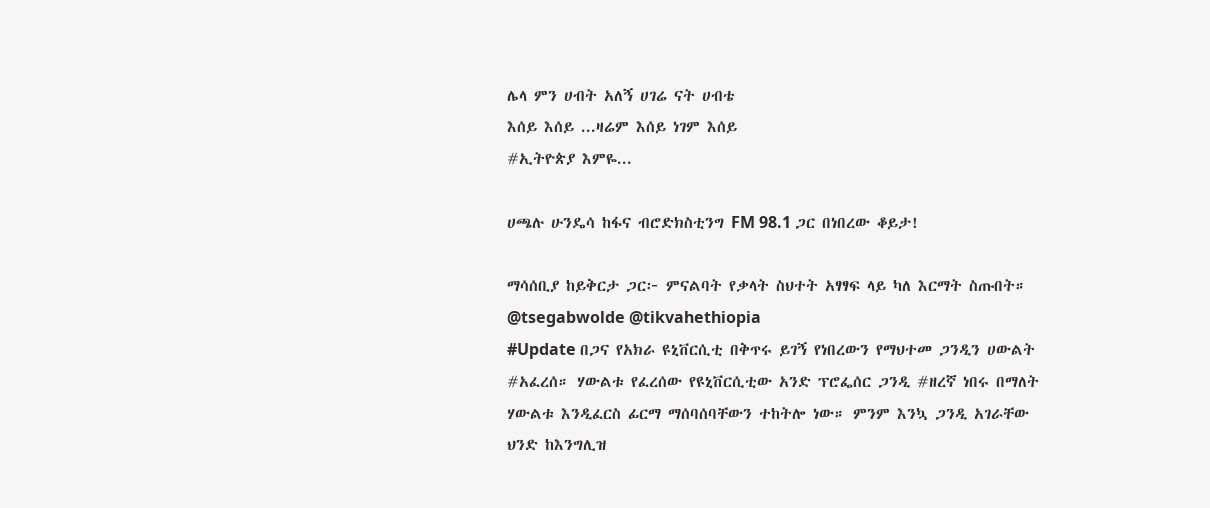ሌላ ምን ሀብት አለኝ ሀገሬ ናት ሀብቴ
እሰይ እሰይ ...ዛሬም እሰይ ነገም እሰይ
#ኢትዮጵያ እምዬ...

ሀጫሉ ሁንዴሳ ከፋና ብሮድክስቲንግ FM 98.1 ጋር በነበረው ቆይታ!

ማሳሰቢያ ከይቅርታ ጋር፦ ምናልባት የቃላት ስህተት አፃፃፍ ላይ ካለ እርማት ስጡበት።
@tsegabwolde @tikvahethiopia
#Update በጋና የአክራ ዩኒቨርሲቲ በቅጥሩ ይገኝ የነበረውን የማህተመ ጋንዲን ሀውልት #አፈረሰ። ሃውልቱ የፈረሰው የዩኒቨርሲቲው አንድ ፕሮፌሰር ጋንዲ #ዘረኛ ነበሩ በማለት ሃውልቱ እንዲፈርስ ፊርማ ማሰባሰባቸውን ተከትሎ ነው። ምንም እንኳ ጋንዲ አገራቸው ህንድ ከእንግሊዝ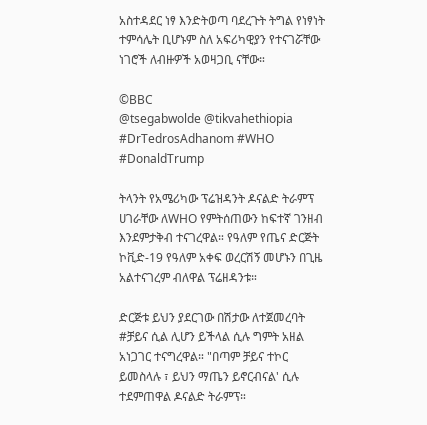አስተዳደር ነፃ እንድትወጣ ባደረጉት ትግል የነፃነት ተምሳሌት ቢሆኑም ስለ አፍሪካዊያን የተናገሯቸው ነገሮች ለብዙዎች አወዛጋቢ ናቸው።

©BBC
@tsegabwolde @tikvahethiopia
#DrTedrosAdhanom #WHO #DonaldTrump

ትላንት የአሜሪካው ፕሬዝዳንት ዶናልድ ትራምፕ ሀገራቸው ለWHO የምትሰጠውን ከፍተኛ ገንዘብ እንደምታቅብ ተናገረዋል። የዓለም የጤና ድርጅት ኮቪድ-19 የዓለም አቀፍ ወረርሽኝ መሆኑን በጊዜ አልተናገረም ብለዋል ፕሬዘዳንቱ።

ድርጅቱ ይህን ያደርገው በሽታው ለተጀመረባት #ቻይና ሲል ሊሆን ይችላል ሲሉ ግምት አዘል አነጋገር ተናግረዋል። "በጣም ቻይና ተኮር ይመስላሉ ፣ ይህን ማጤን ይኖርብናል' ሲሉ ተደምጠዋል ዶናልድ ትራምፕ።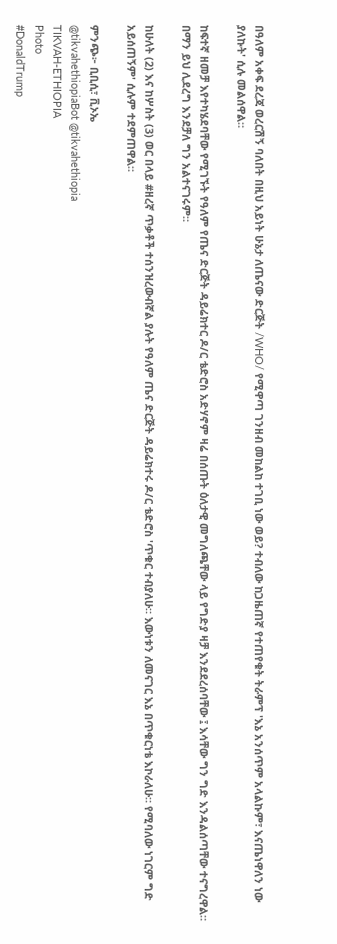በዓለም አቀፍ ደረጃ ወረርሽኝ ባለበት በዚህ አይነት ሁኔታ ለጤናው ድርጅት /WHO/ የሚዋጣ ገንዘብ መከልከ ተገቢ ነው ወይ? ተብለው ከጋዜጠኛ የተጠየቁት ትራምፕ 'እኔ አንሰጥም አላልኩም፣ እናጤነዋለን ነው ያለኩት' ሲሉ መልሰዋል።

ከፍተኛ ዘመቻ እየተካሄደባቸው የሚገኙት የዓለም የጤና ድርጅት ዳይሬክተር ዶ/ር ቴድሮስ አድሃኖም ዛሬ በሰጡት ዕለታዊ መግለጫቸው ላይ የግድያ ዛቻ እንደደረሰባቸው ፤ እሳቸው ግን ግድ እንዳልሰጣቸው ተናግረዋል። በማን ይህ ሊደረግ እንደቻለ ግን አልተናገሩም።

ከሁለት (2) እና ከሦስት (3) ወር በላይ #ዘረኛ ጥቃቶች ተሰንዝረውብኛል ያሉት የዓለም ጤና ድርጅት ዳይሬክተሩ ዶ/ር ቴድሮስ 'ጥቁር ተብያለሁ። እውነቱን ለመናገር እኔ በጥቁርነቴ እኮራለሁ። የሚባለው ነገርም ግድ አይሰጠኝም' ሲሉም ተደምጠዋል።

ምንጭ፦ ቢቢሲ፣ ቪኦኤ
@tikvahethiopiaBot @tikvahethiopia
TIKVAH-ETHIOPIA
Photo
#DonaldTrump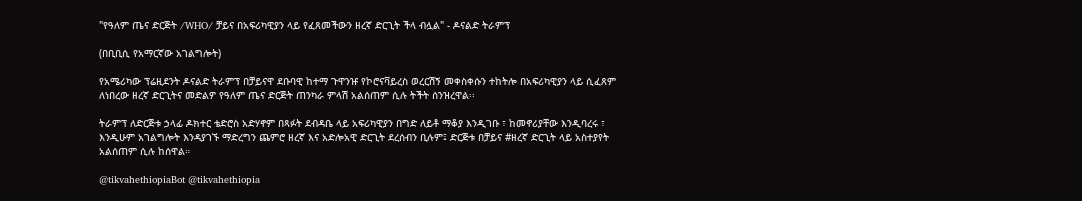"የዓለም ጤና ድርጅት /WHO/ ቻይና በአፍሪካዊያን ላይ የፈጸመችውን ዘረኛ ድርጊት ችላ ብሏል" - ዶናልድ ትራምፕ

(በቢቢሲ የአማርኛው አገልግሎት)

የአሜሪካው ፕሬዚደንት ዶናልድ ትራምፕ በቻይናዋ ደቡባዊ ከተማ ጉዋንዡ የኮሮናቫይረስ ወረርሽኝ መቀስቀሱን ተከትሎ በአፍሪካዊያን ላይ ሲፈጸም ለነበረው ዘረኛ ድርጊትና መድልዎ የዓለም ጤና ድርጅት ጠንካራ ምላሽ አልሰጠም ሲሉ ትችት ሰንዝረዋል፡፡

ትራምፕ ለድርጅቱ ኃላፊ ዶክተር ቴድሮስ አድሃኖም በጻፉት ደብዳቤ ላይ አፍሪካዊያን በግድ ለይቶ ማቆያ እንዲገቡ ፣ ከመኖሪያቸው እንዲባረሩ ፣ እንዲሁም አገልግሎት እንዳያገኙ ማድረግን ጨምሮ ዘረኛ እና አድሎአዊ ድርጊት ደረሰብን ቢሉም፤ ድርጅቱ በቻይና #ዘረኛ ድርጊት ላይ አስተያየት አልሰጠም ሲሉ ከሰዋል።

@tikvahethiopiaBot @tikvahethiopia